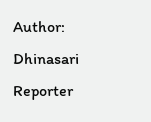Author: Dhinasari Reporter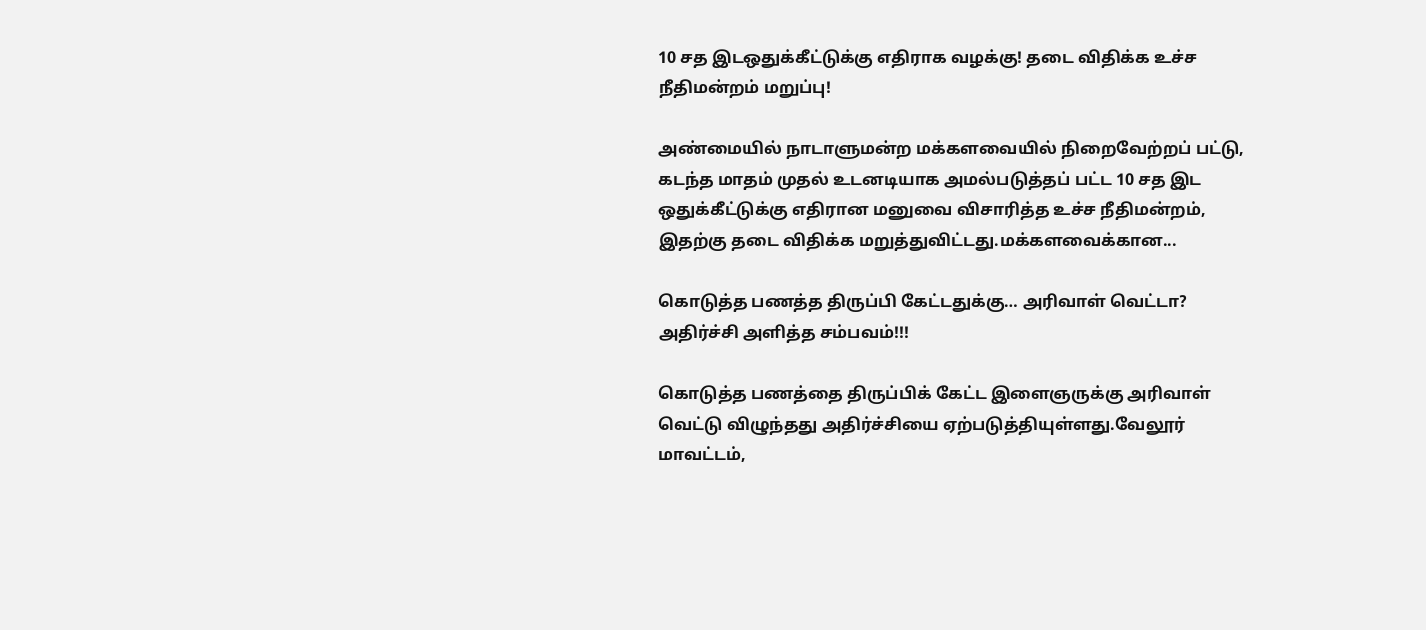10 சத இடஒதுக்கீட்டுக்கு எதிராக வழக்கு! தடை விதிக்க உச்ச நீதிமன்றம் மறுப்பு!

அண்மையில் நாடாளுமன்ற மக்களவையில் நிறைவேற்றப் பட்டு, கடந்த மாதம் முதல் உடனடியாக அமல்படுத்தப் பட்ட 10 சத இட ஒதுக்கீட்டுக்கு எதிரான மனுவை விசாரித்த உச்ச நீதிமன்றம், இதற்கு தடை விதிக்க மறுத்துவிட்டது.மக்களவைக்கான...

கொடுத்த பணத்த திருப்பி கேட்டதுக்கு… அரிவாள் வெட்டா? அதிர்ச்சி அளித்த சம்பவம்!!!

கொடுத்த பணத்தை திருப்பிக் கேட்ட இளைஞருக்கு அரிவாள் வெட்டு விழுந்தது அதிர்ச்சியை ஏற்படுத்தியுள்ளது.வேலூர் மாவட்டம்,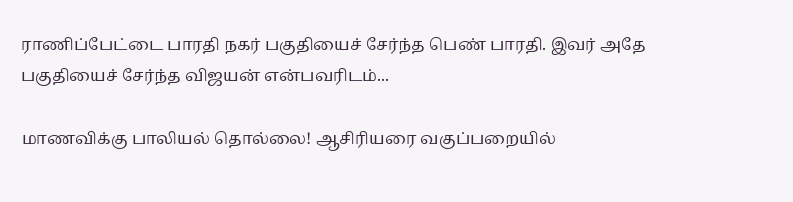ராணிப்பேட்டை பாரதி நகர் பகுதியைச் சேர்ந்த பெண் பாரதி. இவர் அதே பகுதியைச் சேர்ந்த விஜயன் என்பவரிடம்...

மாணவிக்கு பாலியல் தொல்லை! ஆசிரியரை வகுப்பறையில்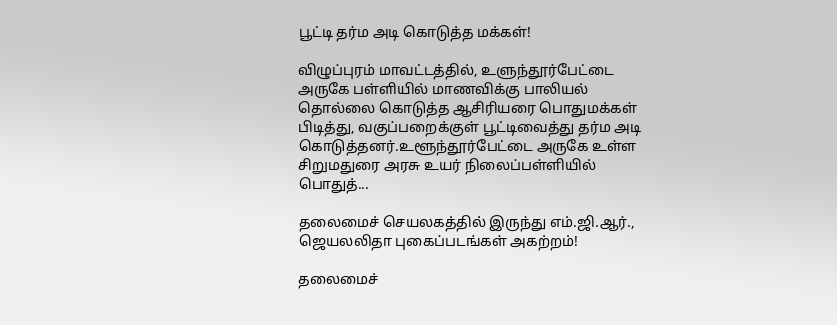பூட்டி தர்ம அடி கொடுத்த மக்கள்!

விழுப்புரம் மாவட்டத்தில், உளுந்தூர்பேட்டை அருகே பள்ளியில் மாணவிக்கு பாலியல் தொல்லை கொடுத்த ஆசிரியரை பொதுமக்கள் பிடித்து, வகுப்பறைக்குள் பூட்டிவைத்து தர்ம அடி கொடுத்தனர்.உளூந்தூர்பேட்டை அருகே உள்ள சிறுமதுரை அரசு உயர் நிலைப்பள்ளியில் பொதுத்...

தலைமைச் செயலகத்தில் இருந்து எம்.ஜி.ஆர்., ஜெயலலிதா புகைப்படங்கள் அகற்றம்!

தலைமைச்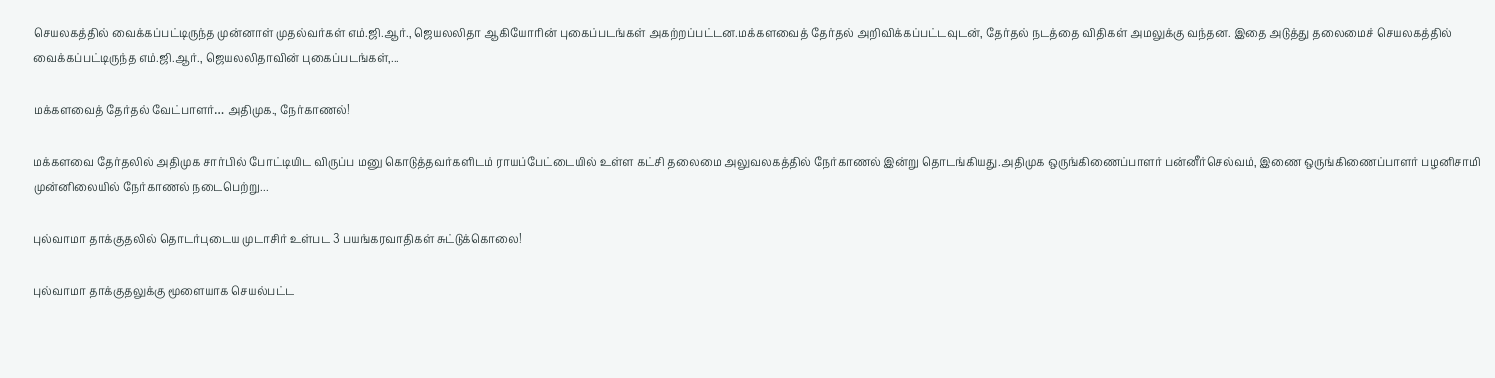செயலகத்தில் வைக்கப்பட்டிருந்த முன்னாள் முதல்வர்கள் எம்.ஜி.ஆர்., ஜெயலலிதா ஆகியோரின் புகைப்படங்கள் அகற்றப்பட்டன.மக்களவைத் தேர்தல் அறிவிக்கப்பட்டவுடன், தேர்தல் நடத்தை விதிகள் அமலுக்கு வந்தன. இதை அடுத்து தலைமைச் செயலகத்தில் வைக்கப்பட்டிருந்த எம்.ஜி.ஆர்., ஜெயலலிதாவின் புகைப்படங்கள்,...

மக்களவைத் தேர்தல் வேட்பாளர்… அதிமுக., நேர்காணல்!

மக்களவை தேர்தலில் அதிமுக சார்பில் போட்டியிட விருப்ப மனு கொடுத்தவர்களிடம் ராயப்பேட்டையில் உள்ள கட்சி தலைமை அலுவலகத்தில் நேர்காணல் இன்று தொடங்கியது.அதிமுக ஒருங்கிணைப்பாளர் பன்னீர்செல்வம், இணை ஒருங்கிணைப்பாளர் பழனிசாமி முன்னிலையில் நேர்காணல் நடைபெற்று...

புல்வாமா தாக்குதலில் தொடர்புடைய முடாசிர் உள்பட 3 பயங்கரவாதிகள் சுட்டுக்கொலை!

புல்வாமா தாக்குதலுக்கு மூளையாக செயல்பட்ட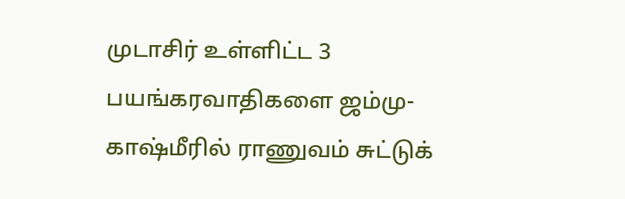முடாசிர் உள்ளிட்ட 3 பயங்கரவாதிகளை ஜம்மு-காஷ்மீரில் ராணுவம் சுட்டுக்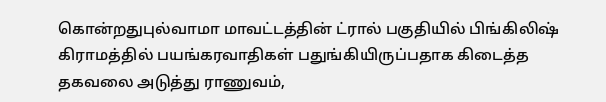கொன்றதுபுல்வாமா மாவட்டத்தின் ட்ரால் பகுதியில் பிங்கிலிஷ் கிராமத்தில் பயங்கரவாதிகள் பதுங்கியிருப்பதாக கிடைத்த தகவலை அடுத்து ராணுவம்,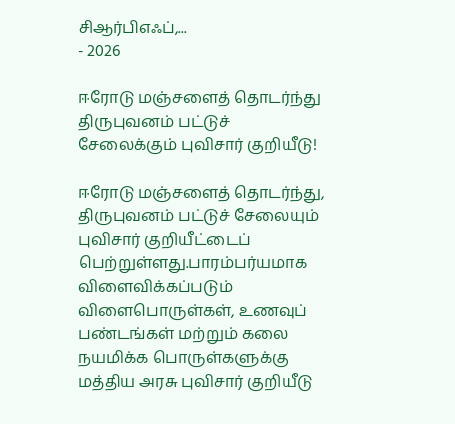சிஆர்பிஎஃப்,...
- 2026

ஈரோடு மஞ்சளைத் தொடர்ந்து திருபுவனம் பட்டுச் சேலைக்கும் புவிசார் குறியீடு!

ஈரோடு மஞ்சளைத் தொடர்ந்து, திருபுவனம் பட்டுச் சேலையும் புவிசார் குறியீட்டைப் பெற்றுள்ளது.பாரம்பர்யமாக விளைவிக்கப்படும் விளைபொருள்கள், உணவுப் பண்டங்கள் மற்றும் கலை நயமிக்க பொருள்களுக்கு மத்திய அரசு புவிசார் குறியீடு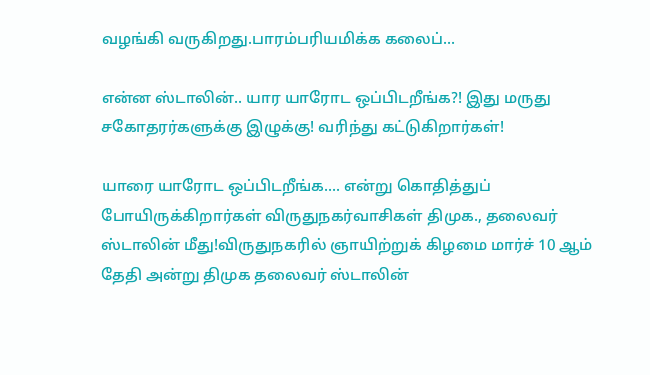வழங்கி வருகிறது.பாரம்பரியமிக்க கலைப்...

என்ன ஸ்டாலின்.. யார யாரோட ஒப்பிடறீங்க?! இது மருது சகோதரர்களுக்கு இழுக்கு! வரிந்து கட்டுகிறார்கள்!

யாரை யாரோட ஒப்பிடறீங்க.... என்று கொதித்துப் போயிருக்கிறார்கள் விருதுநகர்வாசிகள் திமுக., தலைவர் ஸ்டாலின் மீது!விருதுநகரில் ஞாயிற்றுக் கிழமை மார்ச் 10 ஆம் தேதி அன்று திமுக தலைவர் ஸ்டாலின்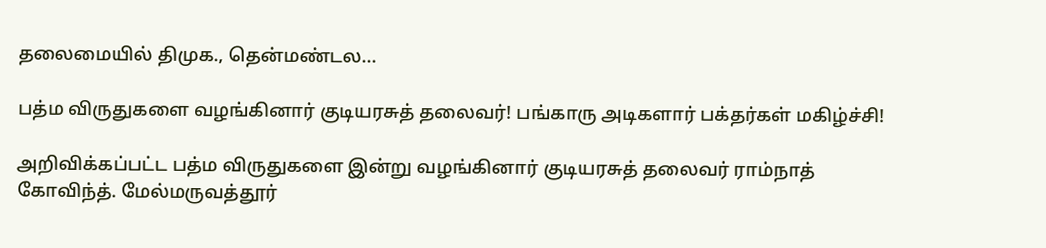தலைமையில் திமுக., தென்மண்டல...

பத்ம விருதுகளை வழங்கினார் குடியரசுத் தலைவர்! பங்காரு அடிகளார் பக்தர்கள் மகிழ்ச்சி!

அறிவிக்கப்பட்ட பத்ம விருதுகளை இன்று வழங்கினார் குடியரசுத் தலைவர் ராம்நாத் கோவிந்த். மேல்மருவத்தூர்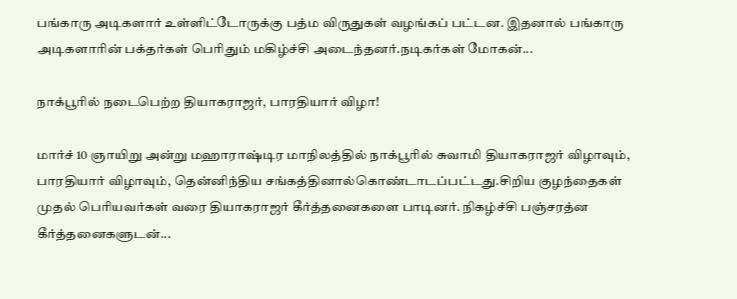பங்காரு அடிகளார் உள்ளிட்டோருக்கு பத்ம விருதுகள் வழங்கப் பட்டன. இதனால் பங்காரு அடிகளாரின் பக்தர்கள் பெரிதும் மகிழ்ச்சி அடைந்தனர்.நடிகர்கள் மோகன்...

நாக்பூரில் நடைபெற்ற தியாகராஜர், பாரதியார் விழா!

மார்ச் 10 ஞாயிறு அன்று மஹாராஷ்டிர மாநிலத்தில் நாக்பூரில் சுவாமி தியாகராஜர் விழாவும், பாரதியார் விழாவும், தென்னிந்திய சங்கத்தினால்கொண்டாடப்பட்டது.சிறிய குழந்தைகள் முதல் பெரியவர்கள் வரை தியாகராஜர் கீர்த்தனைகளை பாடினர். நிகழ்ச்சி பஞ்சரத்ன கீர்த்தனைகளுடன்...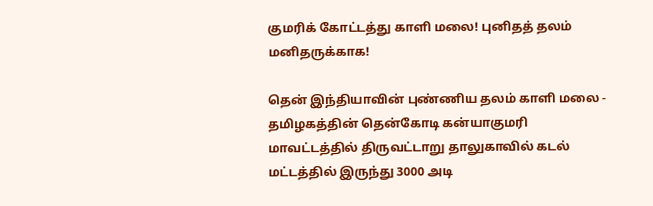குமரிக் கோட்டத்து காளி மலை! புனிதத் தலம் மனிதருக்காக!

தென் இந்தியாவின் புண்ணிய தலம் காளி மலை - தமிழகத்தின் தென்கோடி கன்யாகுமரி மாவட்டத்தில் திருவட்டாறு தாலுகாவில் கடல் மட்டத்தில் இருந்து 3000 அடி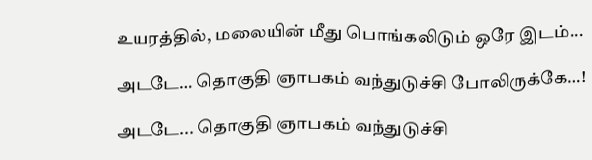உயரத்தில், மலையின் மீது பொங்கலிடும் ஒரே இடம்...

அடடே… தொகுதி ஞாபகம் வந்துடுச்சி போலிருக்கே…!

அடடே... தொகுதி ஞாபகம் வந்துடுச்சி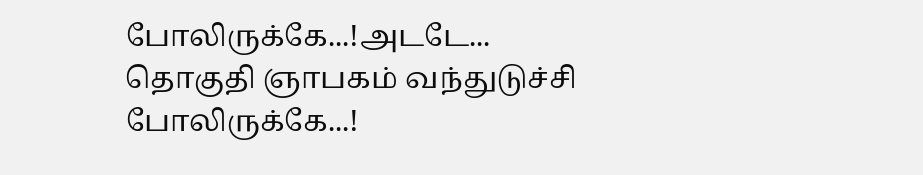போலிருக்கே...!அடடே... தொகுதி ஞாபகம் வந்துடுச்சி போலிருக்கே...!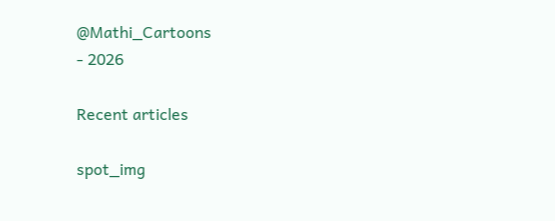@Mathi_Cartoons
- 2026

Recent articles

spot_img